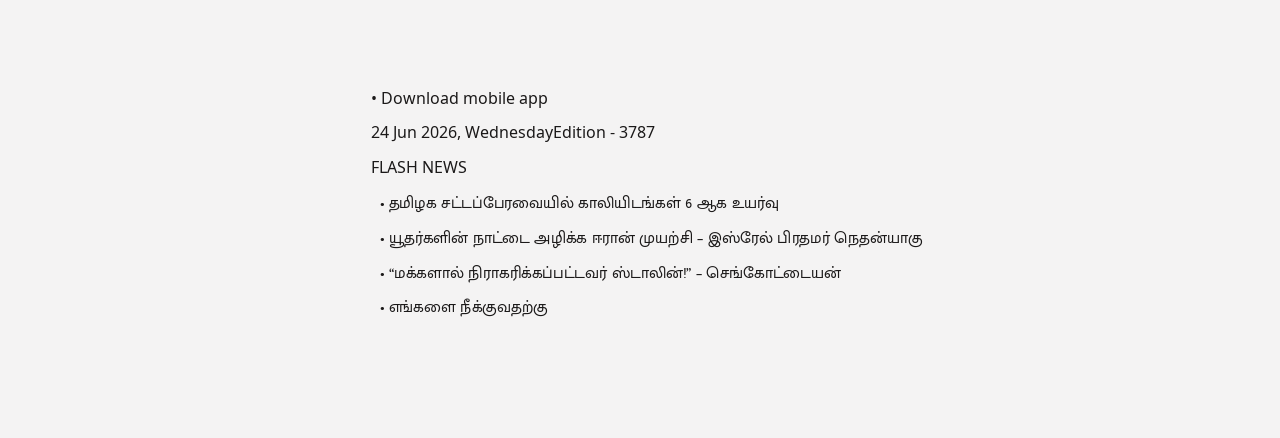• Download mobile app
24 Jun 2026, WednesdayEdition - 3787
FLASH NEWS
  • தமிழக சட்டப்பேரவையில் காலியிடங்கள் 6 ஆக உயர்வு
  • யூதர்களின் நாட்டை அழிக்க ஈரான் முயற்சி – இஸ்ரேல் பிரதமர் நெதன்யாகு
  • “மக்களால் நிராகரிக்கப்பட்டவர் ஸ்டாலின்!” – செங்கோட்டையன்
  • எங்களை நீக்குவதற்கு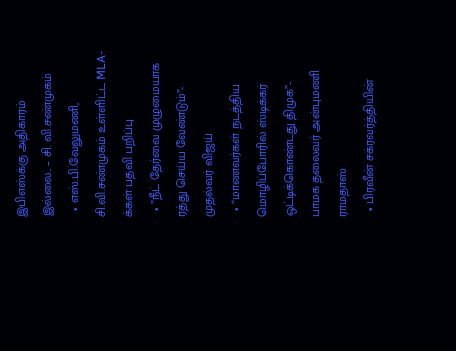இபிஎஸ்க்கு அதிகாரம் இல்லை.. – சி. வி.சண்முகம்
  • எஸ்.பி.வேலுமணி, சி.வி.சண்முகம் உள்ளிட்ட MLA-க்கள் பதவி பறிப்பு
  • ”நீட் தேர்வை முழுமையாக ரத்து செய்ய வேண்டும்”- முதல்வர் விஜய்
  • “மாணவர்கள் நடத்திய மொழிப்போரில் ஸ்டிக்கர் ஒட்டிக்கொண்டது திமுக”- பாமக தலைவர் அன்புமணி ராமதாஸ்
  • பிரவீன் சக்ரவர்த்தியின்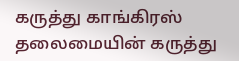கருத்து காங்கிரஸ் தலைமையின் கருத்து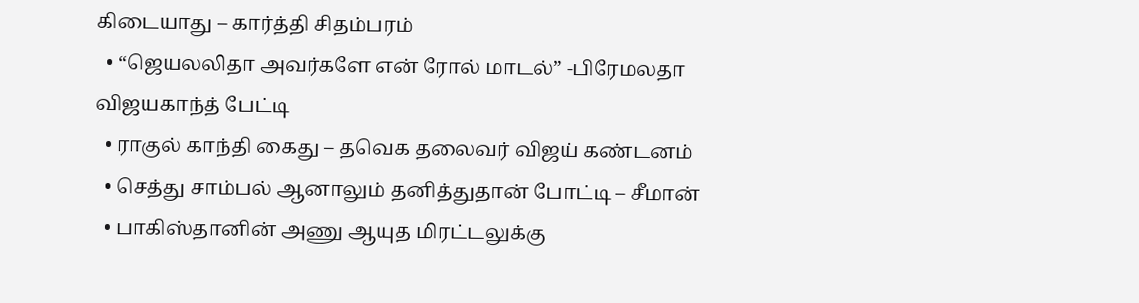கிடையாது – கார்த்தி சிதம்பரம்
  • “ஜெயலலிதா அவர்களே என் ரோல் மாடல்” -பிரேமலதா விஜயகாந்த் பேட்டி
  • ராகுல் காந்தி கைது – தவெக தலைவர் விஜய் கண்டனம்
  • செத்து சாம்பல் ஆனாலும் தனித்துதான் போட்டி – சீமான்
  • பாகிஸ்தானின் அணு ஆயுத மிரட்டலுக்கு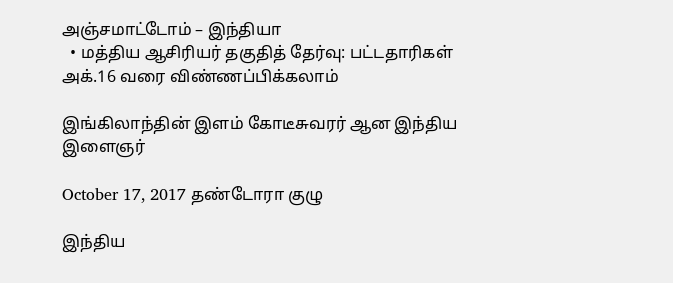அஞ்சமாட்டோம் – இந்தியா
  • மத்திய ஆசிரியர் தகுதித் தேர்வு: பட்டதாரிகள் அக்.16 வரை விண்ணப்பிக்கலாம்

இங்கிலாந்தின் இளம் கோடீசுவரர் ஆன இந்திய இளைஞர்

October 17, 2017 தண்டோரா குழு

இந்திய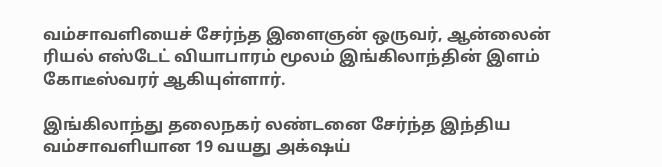வம்சாவளியைச் சேர்ந்த இளைஞன் ஒருவர், ஆன்லைன் ரியல் எஸ்டேட் வியாபாரம் மூலம் இங்கிலாந்தின் இளம் கோடீஸ்வரர் ஆகியுள்ளார்.

இங்கிலாந்து தலைநகர் லண்டனை சேர்ந்த இந்திய வம்சாவளியான 19 வயது அக்‌ஷய்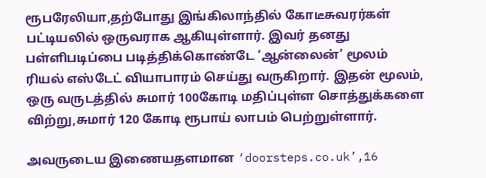ரூபரேலியா,தற்போது இங்கிலாந்தில் கோடீசுவரர்கள் பட்டியலில் ஒருவராக ஆகியுள்ளார். இவர் தனது பள்ளிபடிப்பை படித்திக்கொண்டே ‘ஆன்லைன்’ மூலம் ரியல் எஸ்டேட் வியாபாரம் செய்து வருகிறார். இதன் மூலம், ஒரு வருடத்தில் சுமார் 100கோடி மதிப்புள்ள சொத்துக்களை விற்று,சுமார் 120 கோடி ரூபாய் லாபம் பெற்றுள்ளார்.

அவருடைய இணையதளமான ‘doorsteps.co.uk’,16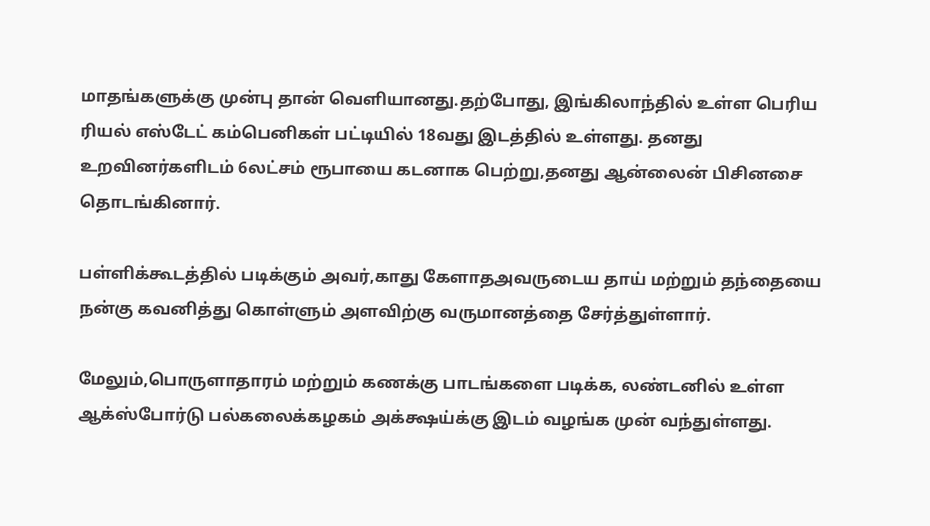மாதங்களுக்கு முன்பு தான் வெளியானது.தற்போது, இங்கிலாந்தில் உள்ள பெரிய ரியல் எஸ்டேட் கம்பெனிகள் பட்டியில் 18வது இடத்தில் உள்ளது. தனது உறவினர்களிடம் 6லட்சம் ரூபாயை கடனாக பெற்று,தனது ஆன்லைன் பிசினசை தொடங்கினார்.

பள்ளிக்கூடத்தில் படிக்கும் அவர்,காது கேளாதஅவருடைய தாய் மற்றும் தந்தையை நன்கு கவனித்து கொள்ளும் அளவிற்கு வருமானத்தை சேர்த்துள்ளார்.

மேலும்,பொருளாதாரம் மற்றும் கணக்கு பாடங்களை படிக்க, லண்டனில் உள்ள ஆக்ஸ்போர்டு பல்கலைக்கழகம் அக்க்ஷய்க்கு இடம் வழங்க முன் வந்துள்ளது.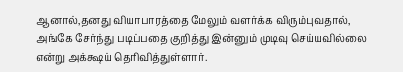ஆனால்,தனது வியாபாரத்தை மேலும் வளர்க்க விரும்புவதால், அங்கே சேர்ந்து படிப்பதை குறித்து இன்னும் முடிவு செய்யவில்லை என்று அக்க்ஷய் தெரிவித்துள்ளார்.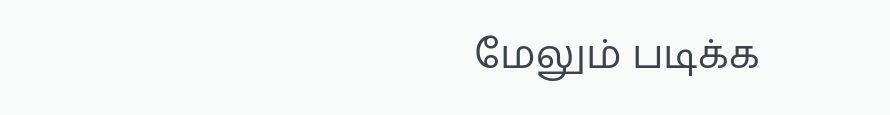மேலும் படிக்க